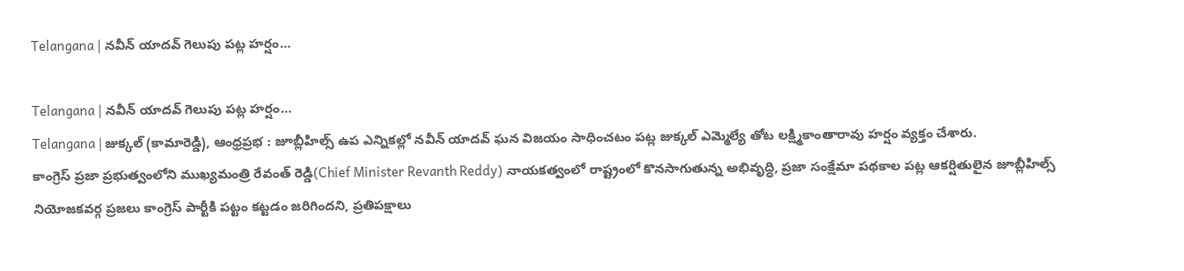Telangana | నవీన్ యాదవ్ గెలుపు పట్ల హర్షం…

Telangana | నవీన్ యాదవ్ గెలుపు పట్ల హర్షం…
Telangana | జుక్కల్ (కామారెడ్డి), ఆంధ్రప్రభ : జూబ్లీహిల్స్ ఉప ఎన్నికల్లో నవీన్ యాదవ్ ఘన విజయం సాధించటం పట్ల జుక్కల్ ఎమ్మెల్యే తోట లక్ష్మికాంతారావు హర్షం వ్యక్తం చేశారు.
కాంగ్రెస్ ప్రజా ప్రభుత్వంలోని ముఖ్యమంత్రి రేవంత్ రెడ్డి(Chief Minister Revanth Reddy) నాయకత్వంలో రాష్ట్రంలో కొనసాగుతున్న అభివృద్ధి, ప్రజా సంక్షేమా పథకాల పట్ల ఆకర్షితులైన జూబ్లీహిల్స్ నియోజకవర్గ ప్రజలు కాంగ్రెస్ పార్టీకి పట్టం కట్టడం జరిగిందని, ప్రతిపక్షాలు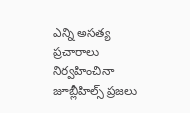ఎన్ని అసత్య ప్రచారాలు నిర్వహించినా జూబ్లీహిల్స్ ప్రజలు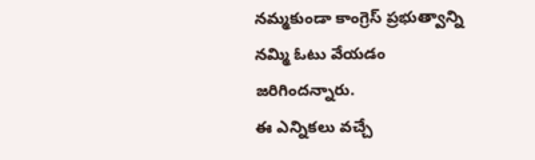నమ్మకుండా కాంగ్రెస్ ప్రభుత్వాన్ని నమ్మి ఓటు వేయడం జరిగిందన్నారు.
ఈ ఎన్నికలు వచ్చే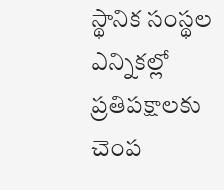స్థానిక సంస్థల ఎన్నికల్లో ప్రతిపక్షాలకు చెంప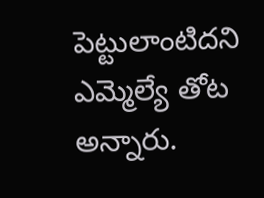పెట్టులాంటిదని ఎమ్మెల్యే తోట అన్నారు.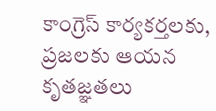కాంగ్రెస్ కార్యకర్తలకు, ప్రజలకు ఆయన కృతజ్ఞతలు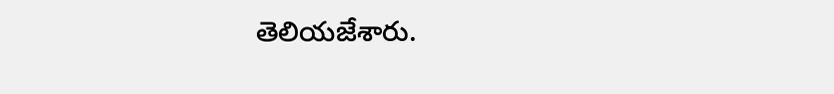తెలియజేశారు.